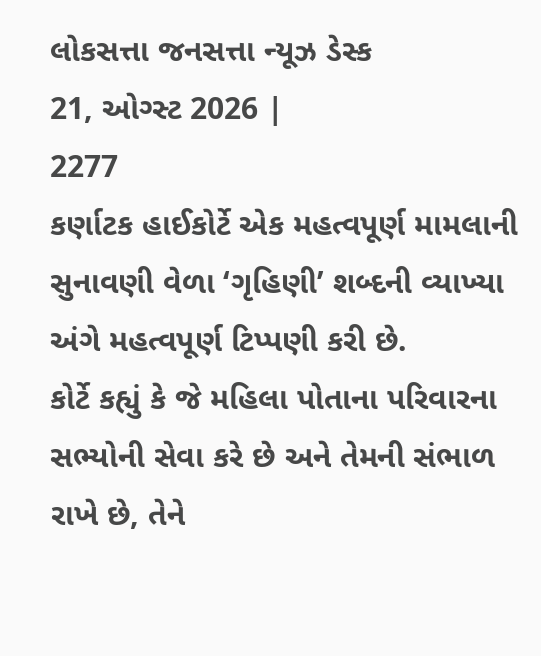લોકસત્તા જનસત્તા ન્યૂઝ ડેસ્ક
21, ઓગ્સ્ટ 2026 |
2277
કર્ણાટક હાઈકોર્ટે એક મહત્વપૂર્ણ મામલાની સુનાવણી વેળા ‘ગૃહિણી’ શબ્દની વ્યાખ્યા અંગે મહત્વપૂર્ણ ટિપ્પણી કરી છે.
કોર્ટે કહ્યું કે જે મહિલા પોતાના પરિવારના સભ્યોની સેવા કરે છે અને તેમની સંભાળ રાખે છે, તેને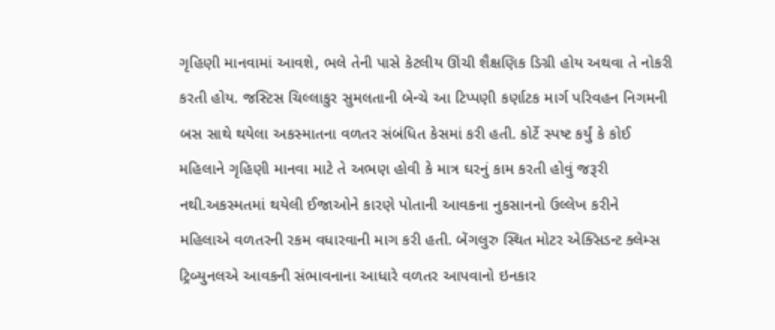ગૃહિણી માનવામાં આવશે, ભલે તેની પાસે કેટલીય ઊંચી શૈક્ષણિક ડિગ્રી હોય અથવા તે નોકરી કરતી હોય. જસ્ટિસ ચિલ્લાકુર સુમલતાની બેન્ચે આ ટિપ્પણી કર્ણાટક માર્ગ પરિવહન નિગમની બસ સાથે થયેલા અકસ્માતના વળતર સંબંધિત કેસમાં કરી હતી. કોર્ટે સ્પષ્ટ કર્યું કે કોઈ મહિલાને ગૃહિણી માનવા માટે તે અભણ હોવી કે માત્ર ઘરનું કામ કરતી હોવું જરૂરી નથી.અકસ્મતમાં થયેલી ઈજાઓને કારણે પોતાની આવકના નુકસાનનો ઉલ્લેખ કરીને મહિલાએ વળતરની રકમ વધારવાની માગ કરી હતી. બેંગલુરુ સ્થિત મોટર એક્સિડન્ટ ક્લેમ્સ ટ્રિબ્યુનલએ આવકની સંભાવનાના આધારે વળતર આપવાનો ઇનકાર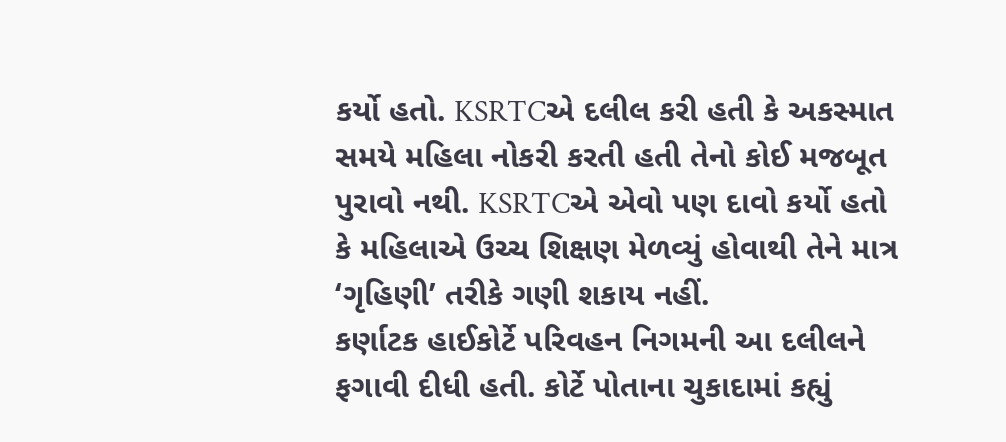કર્યો હતો. KSRTCએ દલીલ કરી હતી કે અકસ્માત સમયે મહિલા નોકરી કરતી હતી તેનો કોઈ મજબૂત પુરાવો નથી. KSRTCએ એવો પણ દાવો કર્યો હતો કે મહિલાએ ઉચ્ચ શિક્ષણ મેળવ્યું હોવાથી તેને માત્ર ‘ગૃહિણી’ તરીકે ગણી શકાય નહીં.
કર્ણાટક હાઈકોર્ટે પરિવહન નિગમની આ દલીલને ફગાવી દીધી હતી. કોર્ટે પોતાના ચુકાદામાં કહ્યું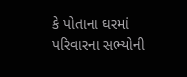કે પોતાના ઘરમાં પરિવારના સભ્યોની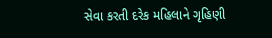સેવા કરતી દરેક મહિલાને ગૃહિણી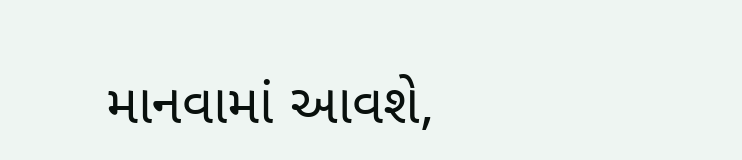માનવામાં આવશે,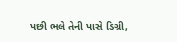પછી ભલે તેની પાસે ડિગ્રી,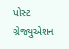પોસ્ટ ગ્રેજ્યુએશન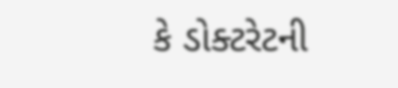કે ડોક્ટરેટની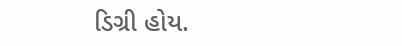ડિગ્રી હોય.